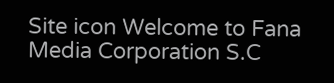Site icon Welcome to Fana Media Corporation S.C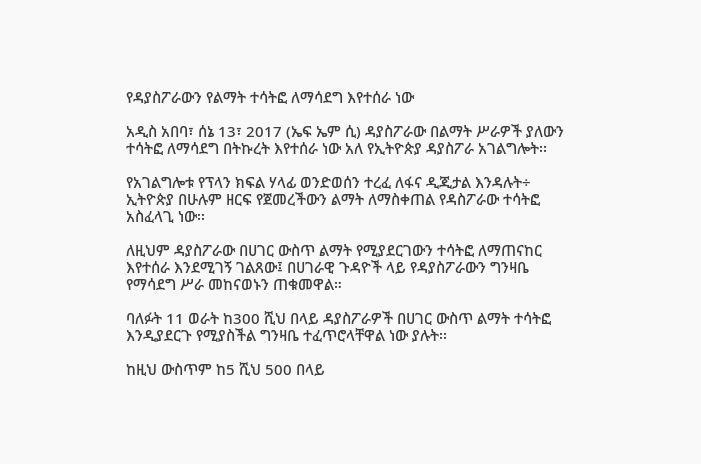የዳያስፖራውን የልማት ተሳትፎ ለማሳደግ እየተሰራ ነው

አዲስ አበባ፣ ሰኔ 13፣ 2017 (ኤፍ ኤም ሲ) ዳያስፖራው በልማት ሥራዎች ያለውን ተሳትፎ ለማሳደግ በትኩረት እየተሰራ ነው አለ የኢትዮጵያ ዳያስፖራ አገልግሎት፡፡

የአገልግሎቱ የፕላን ክፍል ሃላፊ ወንድወሰን ተረፈ ለፋና ዲጂታል እንዳሉት÷ ኢትዮጵያ በሁሉም ዘርፍ የጀመረችውን ልማት ለማስቀጠል የዳስፖራው ተሳትፎ አስፈላጊ ነው፡፡

ለዚህም ዳያስፖራው በሀገር ውስጥ ልማት የሚያደርገውን ተሳትፎ ለማጠናከር እየተሰራ እንደሚገኝ ገልጸው፤ በሀገራዊ ጉዳዮች ላይ የዳያስፖራውን ግንዛቤ የማሳደግ ሥራ መከናወኑን ጠቁመዋል።

ባለፉት 11 ወራት ከ300 ሺህ በላይ ዳያስፖራዎች በሀገር ውስጥ ልማት ተሳትፎ እንዲያደርጉ የሚያስችል ግንዛቤ ተፈጥሮላቸዋል ነው ያሉት፡፡

ከዚህ ውስጥም ከ5 ሺህ 500 በላይ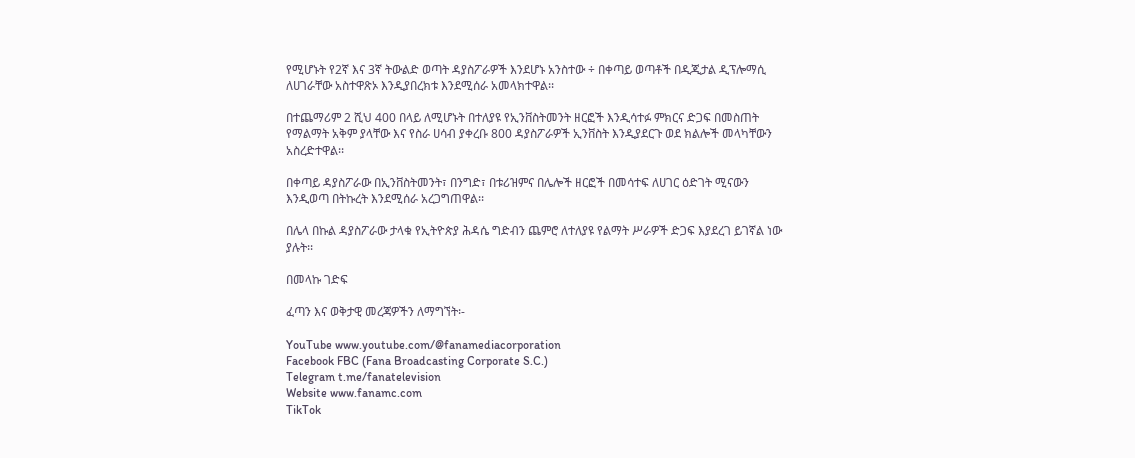የሚሆኑት የ2ኛ እና 3ኛ ትውልድ ወጣት ዳያስፖራዎች እንደሆኑ አንስተው ÷ በቀጣይ ወጣቶች በዲጂታል ዲፕሎማሲ ለሀገራቸው አስተዋጽኦ እንዲያበረክቱ እንደሚሰራ አመላክተዋል፡፡

በተጨማሪም 2 ሺህ 400 በላይ ለሚሆኑት በተለያዩ የኢንቨስትመንት ዘርፎች እንዲሳተፉ ምክርና ድጋፍ በመስጠት የማልማት አቅም ያላቸው እና የስራ ሀሳብ ያቀረቡ 800 ዳያስፖራዎች ኢንቨስት እንዲያደርጉ ወደ ክልሎች መላካቸውን አስረድተዋል፡፡

በቀጣይ ዳያስፖራው በኢንቨስትመንት፣ በንግድ፣ በቱሪዝምና በሌሎች ዘርፎች በመሳተፍ ለሀገር ዕድገት ሚናውን እንዲወጣ በትኩረት እንደሚሰራ አረጋግጠዋል፡፡

በሌላ በኩል ዳያስፖራው ታላቁ የኢትዮጵያ ሕዳሴ ግድብን ጨምሮ ለተለያዩ የልማት ሥራዎች ድጋፍ እያደረገ ይገኛል ነው ያሉት፡፡

በመላኩ ገድፍ

ፈጣን እና ወቅታዊ መረጃዎችን ለማግኘት፡-

YouTube www.youtube.com/@fanamediacorporation
Facebook FBC (Fana Broadcasting Corporate S.C.)
Telegram t.me/fanatelevision
Website www.fanamc.com
TikTok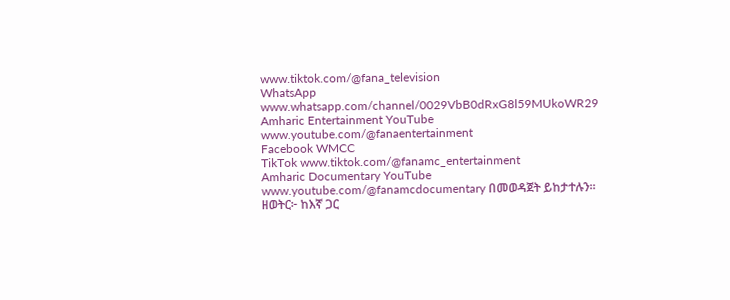www.tiktok.com/@fana_television
WhatsApp www.whatsapp.com/channel/0029VbB0dRxG8l59MUkoWR29
Amharic Entertainment YouTube www.youtube.com/@fanaentertainment
Facebook WMCC
TikTok www.tiktok.com/@fanamc_entertainment
Amharic Documentary YouTube www.youtube.com/@fanamcdocumentary በመወዳጀት ይከታተሉን፡፡
ዘወትር፦ ከእኛ ጋር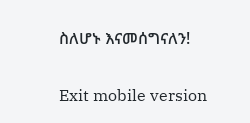ስለሆኑ እናመሰግናለን!

Exit mobile version